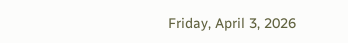Friday, April 3, 2026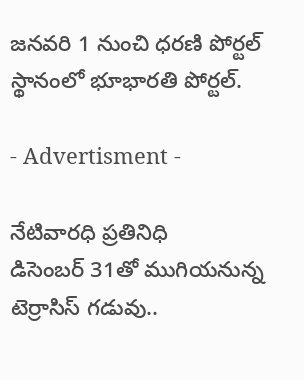జనవరి 1 నుంచి ధరణి పోర్టల్ స్థానంలో భూభారతి పోర్టల్.

- Advertisment -

నేటివారధి ప్రతినిధి
డిసెంబర్ 31తో ముగియనున్న టెర్రాసిస్ గడువు..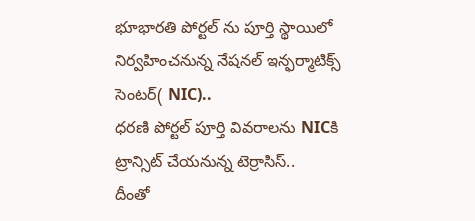భూభారతి పోర్టల్ ను పూర్తి స్థాయిలో నిర్వహించనున్న నేషనల్ ఇన్ఫర్మాటిక్స్ సెంటర్( NIC)..
ధరణి పోర్టల్ పూర్తి వివరాలను NICకి ట్రాన్సిట్ చేయనున్న టెర్రాసిస్..
దీంతో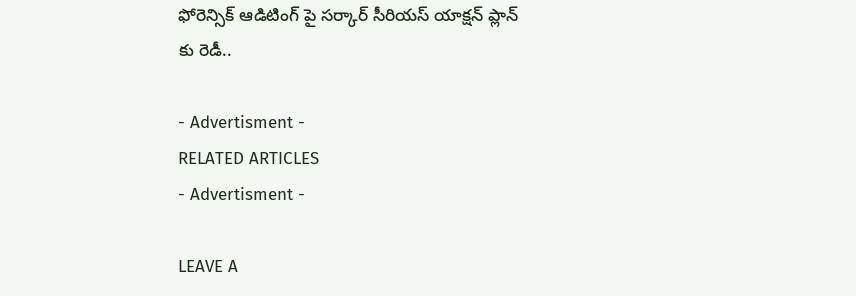ఫోరెన్సిక్ ఆడిటింగ్ పై సర్కార్ సీరియస్ యాక్షన్ ప్లాన్ కు రెడీ..

- Advertisment -
RELATED ARTICLES
- Advertisment -

LEAVE A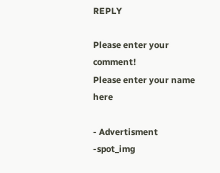REPLY

Please enter your comment!
Please enter your name here

- Advertisment -spot_img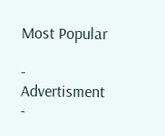Most Popular

- Advertisment -